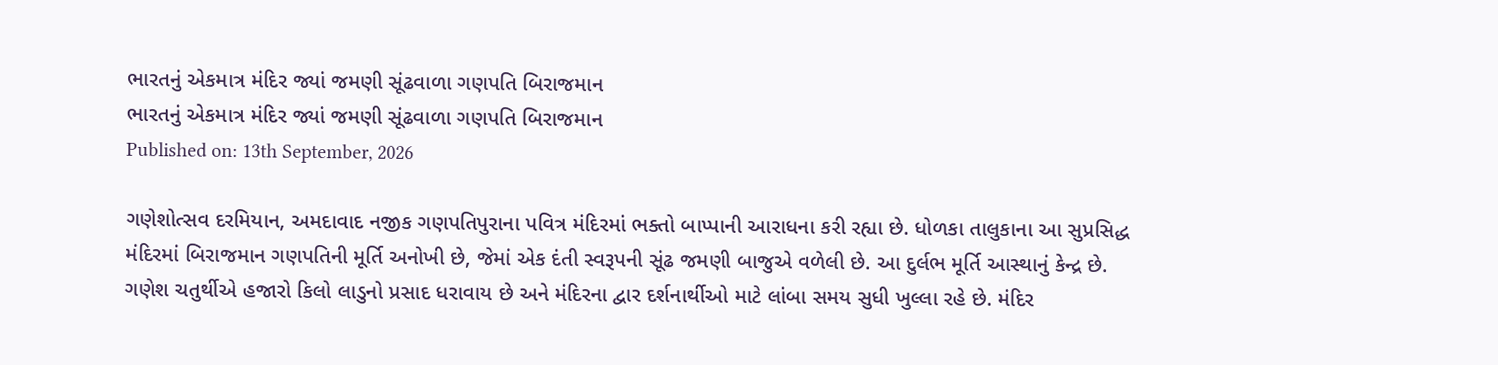ભારતનું એકમાત્ર મંદિર જ્યાં જમણી સૂંઢવાળા ગણપતિ બિરાજમાન
ભારતનું એકમાત્ર મંદિર જ્યાં જમણી સૂંઢવાળા ગણપતિ બિરાજમાન
Published on: 13th September, 2026

ગણેશોત્સવ દરમિયાન, અમદાવાદ નજીક ગણપતિપુરાના પવિત્ર મંદિરમાં ભક્તો બાપ્પાની આરાધના કરી રહ્યા છે. ધોળકા તાલુકાના આ સુપ્રસિદ્ધ મંદિરમાં બિરાજમાન ગણપતિની મૂર્તિ અનોખી છે, જેમાં એક દંતી સ્વરૂપની સૂંઢ જમણી બાજુએ વળેલી છે. આ દુર્લભ મૂર્તિ આસ્થાનું કેન્દ્ર છે. ગણેશ ચતુર્થીએ હજારો કિલો લાડુનો પ્રસાદ ધરાવાય છે અને મંદિરના દ્વાર દર્શનાર્થીઓ માટે લાંબા સમય સુધી ખુલ્લા રહે છે. મંદિર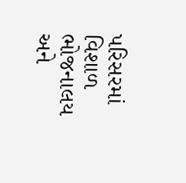પરિસરમાં વિશાળ ભોજનાલય અને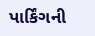પાર્કિંગની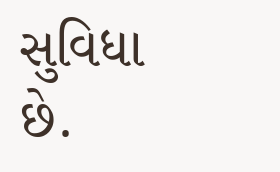સુવિધા છે.